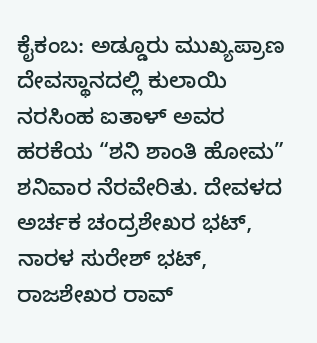ಕೈಕಂಬ: ಅಡ್ಡೂರು ಮುಖ್ಯಪ್ರಾಣ ದೇವಸ್ಥಾನದಲ್ಲಿ ಕುಲಾಯಿ ನರಸಿಂಹ ಐತಾಳ್ ಅವರ ಹರಕೆಯ “ಶನಿ ಶಾಂತಿ ಹೋಮ” ಶನಿವಾರ ನೆರವೇರಿತು. ದೇವಳದ ಅರ್ಚಕ ಚಂದ್ರಶೇಖರ ಭಟ್, ನಾರಳ ಸುರೇಶ್ ಭಟ್, ರಾಜಶೇಖರ ರಾವ್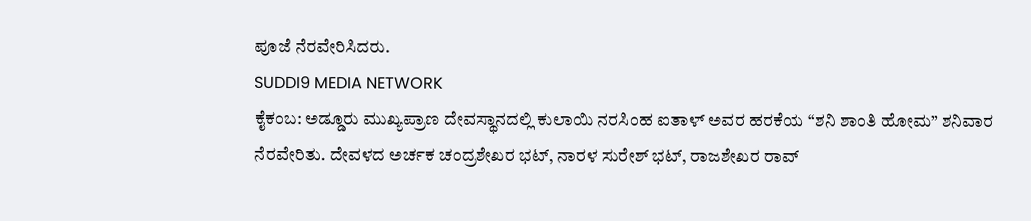ಪೂಜೆ ನೆರವೇರಿಸಿದರು.
SUDDI9 MEDIA NETWORK
ಕೈಕಂಬ: ಅಡ್ಡೂರು ಮುಖ್ಯಪ್ರಾಣ ದೇವಸ್ಥಾನದಲ್ಲಿ ಕುಲಾಯಿ ನರಸಿಂಹ ಐತಾಳ್ ಅವರ ಹರಕೆಯ “ಶನಿ ಶಾಂತಿ ಹೋಮ” ಶನಿವಾರ ನೆರವೇರಿತು. ದೇವಳದ ಅರ್ಚಕ ಚಂದ್ರಶೇಖರ ಭಟ್, ನಾರಳ ಸುರೇಶ್ ಭಟ್, ರಾಜಶೇಖರ ರಾವ್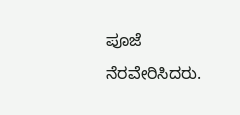ಪೂಜೆ ನೆರವೇರಿಸಿದರು.